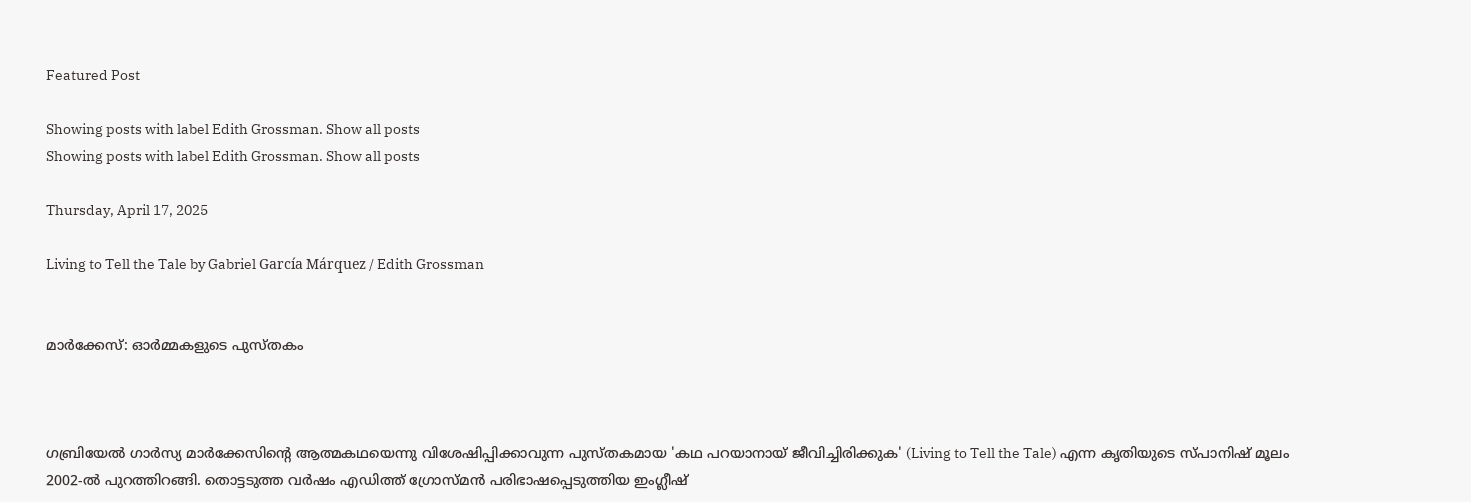Featured Post

Showing posts with label Edith Grossman. Show all posts
Showing posts with label Edith Grossman. Show all posts

Thursday, April 17, 2025

Living to Tell the Tale by Gabriel García Márquez / Edith Grossman


മാര്‍ക്കേസ്: ഓര്‍മ്മകളുടെ പുസ്തകം



ഗബ്രിയേല്‍ ഗാര്‍സ്യ മാര്‍ക്കേസിന്റെ ആത്മകഥയെന്നു വിശേഷിപ്പിക്കാവുന്ന പുസ്തകമായ 'കഥ പറയാനായ് ജീവിച്ചിരിക്കുക' (Living to Tell the Tale) എന്ന കൃതിയുടെ സ്പാനിഷ് മൂലം 2002-ല്‍ പുറത്തിറങ്ങി. തൊട്ടടുത്ത വര്‍ഷം എഡിത്ത് ഗ്രോസ്മന്‍ പരിഭാഷപ്പെടുത്തിയ ഇംഗ്ലീഷ്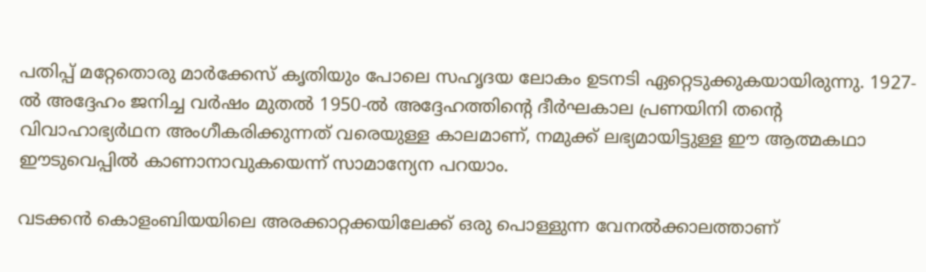പതിപ്പ് മറ്റേതൊരു മാര്‍ക്കേസ് കൃതിയും പോലെ സഹൃദയ ലോകം ഉടനടി ഏറ്റെടുക്കുകയായിരുന്നു. 1927-ല്‍ അദ്ദേഹം ജനിച്ച വര്‍ഷം മുതല്‍ 1950-ല്‍ അദ്ദേഹത്തിന്റെ ദീര്‍ഘകാല പ്രണയിനി തന്റെ വിവാഹാഭ്യര്‍ഥന അംഗീകരിക്കുന്നത് വരെയുള്ള കാലമാണ്, നമുക്ക് ലഭ്യമായിട്ടുള്ള ഈ ആത്മകഥാ ഈടുവെപ്പില്‍ കാണാനാവുകയെന്ന് സാമാന്യേന പറയാം.

വടക്കന്‍ കൊളംബിയയിലെ അരക്കാറ്റക്കയിലേക്ക് ഒരു പൊള്ളുന്ന വേനല്‍ക്കാലത്താണ്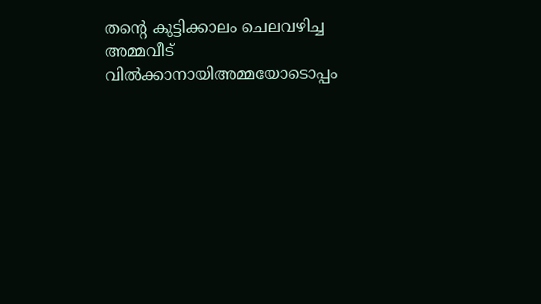തന്റെ കുട്ടിക്കാലം ചെലവഴിച്ച അമ്മവീട് വില്‍ക്കാനായിഅമ്മയോടൊപ്പം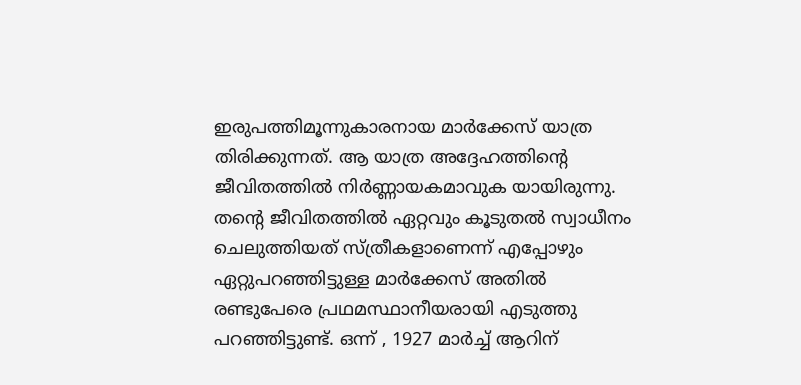ഇരുപത്തിമൂന്നുകാരനായ മാര്‍ക്കേസ് യാത്ര തിരിക്കുന്നത്. ആ യാത്ര അദ്ദേഹത്തിന്റെ ജീവിതത്തില്‍ നിര്‍ണ്ണായകമാവുക യായിരുന്നു. തന്റെ ജീവിതത്തില്‍ ഏറ്റവും കൂടുതല്‍ സ്വാധീനം ചെലുത്തിയത് സ്ത്രീകളാണെന്ന് എപ്പോഴും ഏറ്റുപറഞ്ഞിട്ടുള്ള മാര്‍ക്കേസ് അതില്‍ രണ്ടുപേരെ പ്രഥമസ്ഥാനീയരായി എടുത്തു പറഞ്ഞിട്ടുണ്ട്. ഒന്ന് , 1927 മാര്‍ച്ച് ആറിന്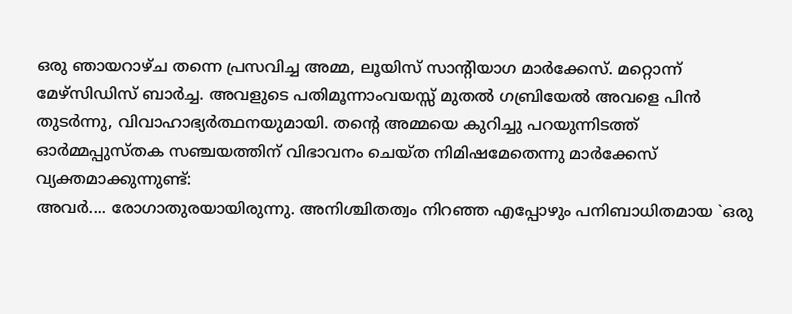ഒരു ഞായറാഴ്ച തന്നെ പ്രസവിച്ച അമ്മ, ലൂയിസ് സാന്റിയാഗ മാര്‍ക്കേസ്. മറ്റൊന്ന് മേഴ്സിഡിസ് ബാര്‍ച്ച. അവളുടെ പതിമൂന്നാംവയസ്സ് മുതല്‍ ഗബ്രിയേല്‍ അവളെ പിന്‍ തുടര്‍ന്നു, വിവാഹാഭ്യര്‍ത്ഥനയുമായി. തന്റെ അമ്മയെ കുറിച്ചു പറയുന്നിടത്ത് ഓര്‍മ്മപ്പുസ്തക സഞ്ചയത്തിന് വിഭാവനം ചെയ്ത നിമിഷമേതെന്നു മാര്‍ക്കേസ് വ്യക്തമാക്കുന്നുണ്ട്:
അവര്‍.... രോഗാതുരയായിരുന്നു. അനിശ്ചിതത്വം നിറഞ്ഞ എപ്പോഴും പനിബാധിതമായ `ഒരു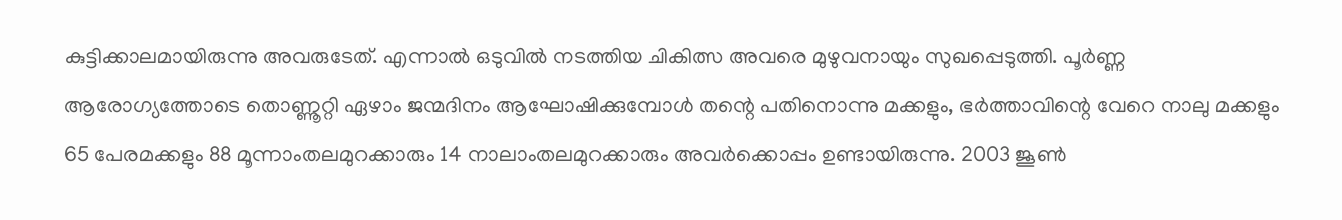കുട്ടിക്കാലമായിരുന്നു അവരുടേത്. എന്നാല്‍ ഒടുവില്‍ നടത്തിയ ചികിത്സ അവരെ മുഴുവനായും സുഖപ്പെടുത്തി. പൂര്‍ണ്ണ ആരോഗ്യത്തോടെ തൊണ്ണൂറ്റി ഏഴാം ജന്മദിനം ആഘോഷിക്കുമ്പോള്‍ തന്റെ പതിനൊന്നു മക്കളും, ഭര്‍ത്താവിന്റെ വേറെ നാലു മക്കളും 65 പേരമക്കളും 88 മൂന്നാംതലമുറക്കാരും 14 നാലാംതലമുറക്കാരും അവര്‍ക്കൊപ്പം ഉണ്ടായിരുന്നു. 2003 ജൂണ്‍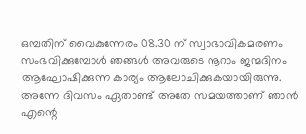ഒമ്പതിന് വൈകുന്നേരം 08.30 ന് സ്വാഭാവികമരണം സംഭവിക്കുമ്പോള്‍ ഞങ്ങള്‍ അവരുടെ നൂറാം ജന്മദിനം ആഘോഷിക്കുന്ന കാര്യം ആലോചിക്കുകയായിരുന്നു. അന്നേ ദിവസം ഏതാണ്ട് അതേ സമയത്താണ് ഞാന്‍ എന്റെ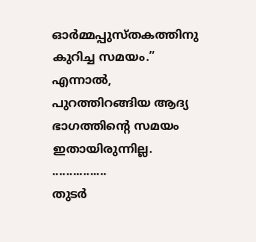ഓര്‍മ്മപ്പുസ്തകത്തിനു കുറിച്ച സമയം.”
എന്നാല്‍, പുറത്തിറങ്ങിയ ആദ്യ ഭാഗത്തിന്റെ സമയം ഇതായിരുന്നില്ല. ................
തുടര്‍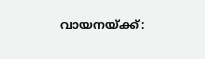വായനയ്ക്ക്: